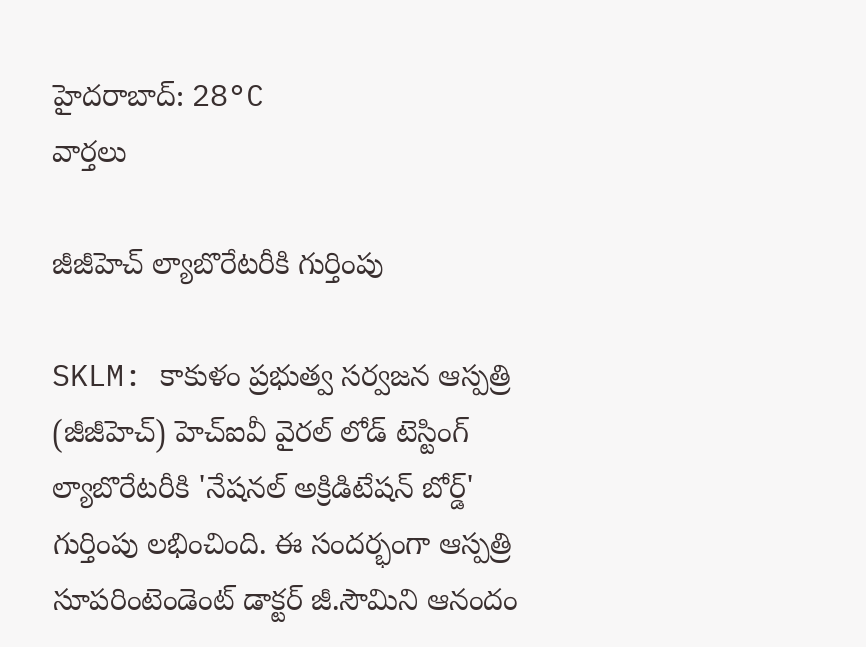హైదరాబాద్: 28°C
వార్తలు

జీజీహెచ్ ల్యాబొరేటరీకి గుర్తింపు

SKLM: కాకుళం ప్రభుత్వ సర్వజన ఆస్పత్రి (జీజీహెచ్) హెచ్ఐవీ వైరల్ లోడ్ టెస్టింగ్ ల్యాబొరేటరీకి 'నేషనల్ అక్రిడిటేషన్ బోర్డ్' గుర్తింపు లభించింది. ఈ సందర్భంగా ఆస్పత్రి సూపరింటెండెంట్ డాక్టర్ జీ.సౌమిని ఆనందం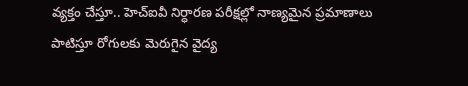వ్యక్తం చేస్తూ.. హెచ్ఐవీ నిర్ధారణ పరీక్షల్లో నాణ్యమైన ప్రమాణాలు పాటిస్తూ రోగులకు మెరుగైన వైద్య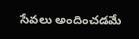సేవలు అందించడమే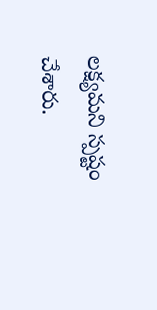లక్ష్యమని స్పష్టం చేశారు.